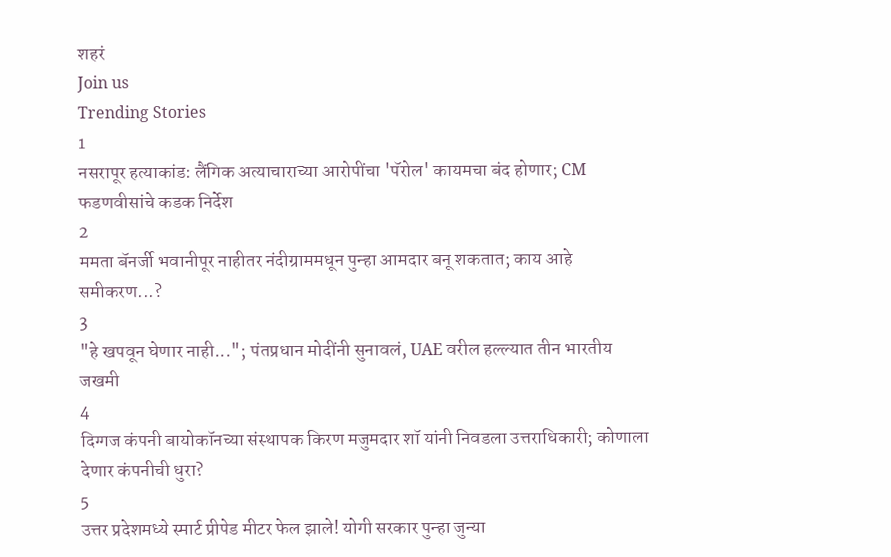शहरं
Join us
Trending Stories
1
नसरापूर हत्याकांड: लैंगिक अत्याचाराच्या आरोपींचा 'पॅरोल' कायमचा बंद होणार; CM फडणवीसांचे कडक निर्देश
2
ममता बॅनर्जी भवानीपूर नाहीतर नंदीग्राममधून पुन्हा आमदार बनू शकतात; काय आहे समीकरण...?
3
"हे खपवून घेणार नाही..."; पंतप्रधान मोदींनी सुनावलं, UAE वरील हल्ल्यात तीन भारतीय जखमी
4
दिग्गज कंपनी बायोकॉनच्या संस्थापक किरण मजुमदार शॉ यांनी निवडला उत्तराधिकारी; कोणाला देणार कंपनीची धुरा?
5
उत्तर प्रदेशमध्ये स्मार्ट प्रीपेड मीटर फेल झाले! योगी सरकार पुन्हा जुन्या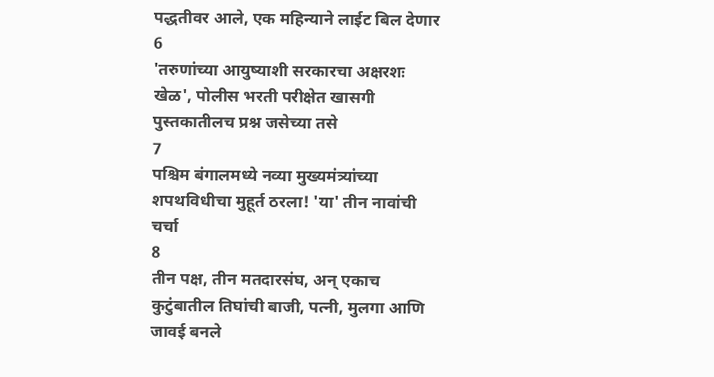पद्धतीवर आले, एक महिन्याने लाईट बिल देणार
6
'तरुणांच्या आयुष्याशी सरकारचा अक्षरशः खेळ', पोलीस भरती परीक्षेत खासगी पुस्तकातीलच प्रश्न जसेच्या तसे
7
पश्चिम बंगालमध्ये नव्या मुख्यमंत्र्यांच्या शपथविधीचा मुहूर्त ठरला! 'या' तीन नावांची चर्चा
8
तीन पक्ष, तीन मतदारसंघ, अन् एकाच कुटुंबातील तिघांची बाजी, पत्नी, मुलगा आणि जावई बनले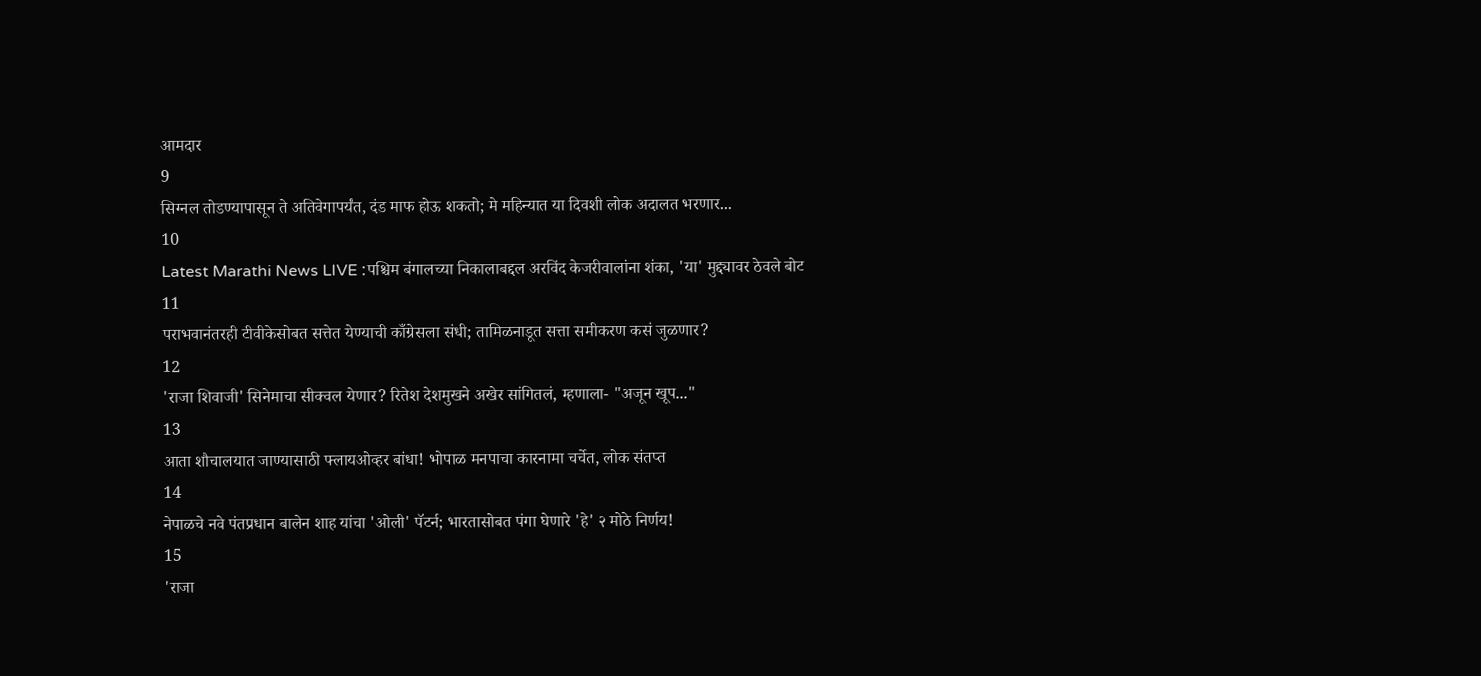आमदार
9
सिग्नल तोडण्यापासून ते अतिवेगापर्यंत, दंड माफ होऊ शकतो; मे महिन्यात या दिवशी लोक अदालत भरणार...
10
Latest Marathi News LIVE :पश्चिम बंगालच्या निकालाबद्दल अरविंद केजरीवालांना शंका, 'या' मुद्द्यावर ठेवले बोट
11
पराभवानंतरही टीवीकेसोबत सत्तेत येण्याची काँग्रेसला संधी; तामिळनाडूत सत्ता समीकरण कसं जुळणार?
12
'राजा शिवाजी' सिनेमाचा सीक्वल येणार? रितेश देशमुखने अखेर सांगितलं, म्हणाला- "अजून खूप..."
13
आता शौचालयात जाण्यासाठी फ्लायओव्हर बांधा! भोपाळ मनपाचा कारनामा चर्चेत, लोक संतप्त
14
नेपाळचे नवे पंतप्रधान बालेन शाह यांचा 'ओली' पॅटर्न; भारतासोबत पंगा घेणारे 'हे' २ मोठे निर्णय!
15
'राजा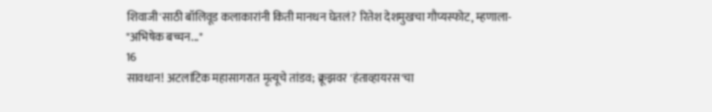शिवाजी'साठी बॉलिवूड कलाकारांनी किती मानधन घेतलं? रितेश देशमुखचा गौप्यस्फोट, म्हणाला- "अभिषेक बच्चन..."
16
सावधान! अटलांटिक महासागरात मृत्यूचे तांडव; क्रूझवर 'हंताव्हायरस'चा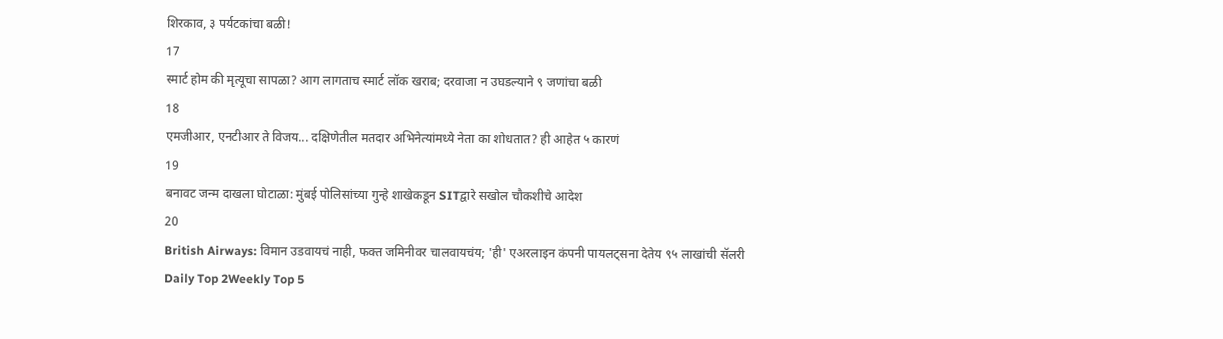शिरकाव, ३ पर्यटकांचा बळी!
17
स्मार्ट होम की मृत्यूचा सापळा? आग लागताच स्मार्ट लॉक खराब; दरवाजा न उघडल्याने ९ जणांचा बळी
18
एमजीआर, एनटीआर ते विजय... दक्षिणेतील मतदार अभिनेत्यांमध्ये नेता का शोधतात? ही आहेत ५ कारणं
19
बनावट जन्म दाखला घोटाळा: मुंबई पोलिसांच्या गुन्हे शाखेकडून SITद्वारे सखोल चौकशीचे आदेश
20
British Airways: विमान उडवायचं नाही, फक्त जमिनीवर चालवायचंय; 'ही' एअरलाइन कंपनी पायलट्सना देतेय ९५ लाखांची सॅलरी
Daily Top 2Weekly Top 5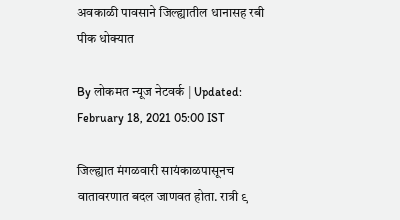अवकाळी पावसाने जिल्ह्यातील धानासह रबी पीक धोक्यात

By लोकमत न्यूज नेटवर्क | Updated: February 18, 2021 05:00 IST

जिल्ह्यात मंगळवारी सायंकाळपासूनच वातावरणात बदल जाणवत होता. रात्री ९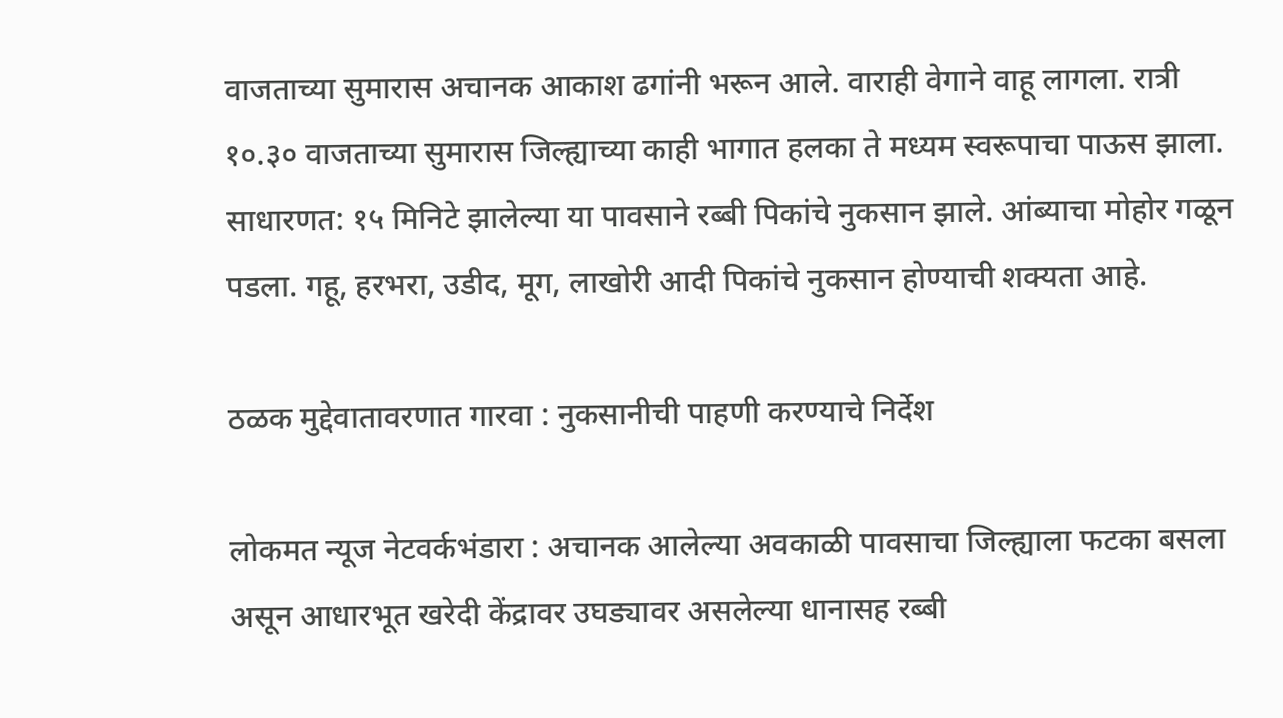वाजताच्या सुमारास अचानक आकाश ढगांनी भरून आले. वाराही वेगाने वाहू लागला. रात्री १०.३० वाजताच्या सुमारास जिल्ह्याच्या काही भागात हलका ते मध्यम स्वरूपाचा पाऊस झाला. साधारणत: १५ मिनिटे झालेल्या या पावसाने रब्बी पिकांचे नुकसान झाले. आंब्याचा मोहोर गळून पडला. गहू, हरभरा, उडीद, मूग, लाखोरी आदी पिकांचे नुकसान होण्याची शक्यता आहे.

ठळक मुद्देवातावरणात गारवा : नुकसानीची पाहणी करण्याचे निर्देश

लोकमत न्यूज नेटवर्कभंडारा : अचानक आलेल्या अवकाळी पावसाचा जिल्ह्याला फटका बसला असून आधारभूत खरेदी केंद्रावर उघड्यावर असलेल्या धानासह रब्बी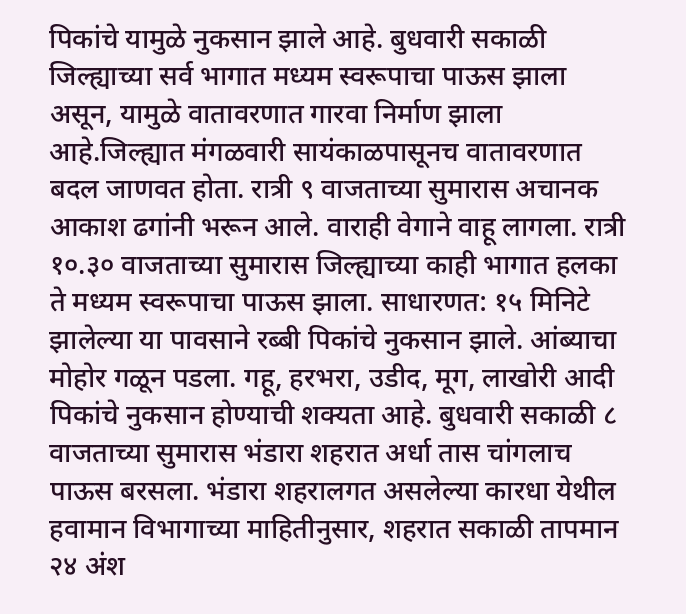पिकांचे यामुळे नुकसान झाले आहे. बुधवारी सकाळी जिल्ह्याच्या सर्व भागात मध्यम स्वरूपाचा पाऊस झाला असून, यामुळे वातावरणात गारवा निर्माण झाला आहे.जिल्ह्यात मंगळवारी सायंकाळपासूनच वातावरणात बदल जाणवत होता. रात्री ९ वाजताच्या सुमारास अचानक आकाश ढगांनी भरून आले. वाराही वेगाने वाहू लागला. रात्री १०.३० वाजताच्या सुमारास जिल्ह्याच्या काही भागात हलका ते मध्यम स्वरूपाचा पाऊस झाला. साधारणत: १५ मिनिटे झालेल्या या पावसाने रब्बी पिकांचे नुकसान झाले. आंब्याचा मोहोर गळून पडला. गहू, हरभरा, उडीद, मूग, लाखोरी आदी पिकांचे नुकसान होण्याची शक्यता आहे. बुधवारी सकाळी ८ वाजताच्या सुमारास भंडारा शहरात अर्धा तास चांगलाच पाऊस बरसला. भंडारा शहरालगत असलेल्या कारधा येथील हवामान विभागाच्या माहितीनुसार, शहरात सकाळी तापमान २४ अंश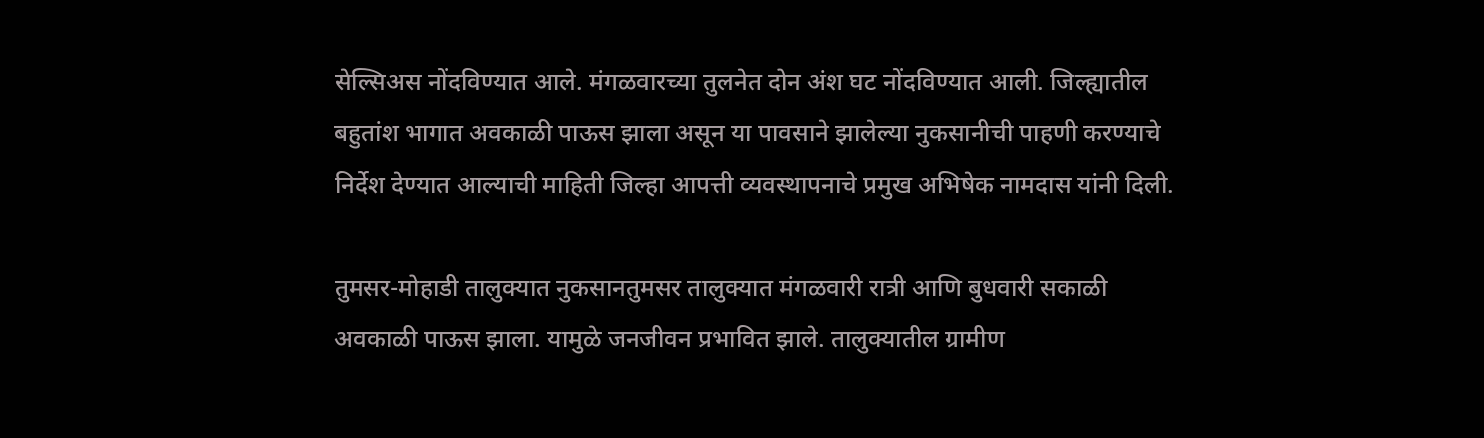सेल्सिअस नोंदविण्यात आले. मंगळवारच्या तुलनेत दोन अंश घट नोंदविण्यात आली. जिल्ह्यातील बहुतांश भागात अवकाळी पाऊस झाला असून या पावसाने झालेल्या नुकसानीची पाहणी करण्याचे निर्देश देण्यात आल्याची माहिती जिल्हा आपत्ती व्यवस्थापनाचे प्रमुख अभिषेक नामदास यांनी दिली.

तुमसर-मोहाडी तालुक्यात नुकसानतुमसर तालुक्यात मंगळवारी रात्री आणि बुधवारी सकाळी अवकाळी पाऊस झाला. यामुळे जनजीवन प्रभावित झाले. तालुक्यातील ग्रामीण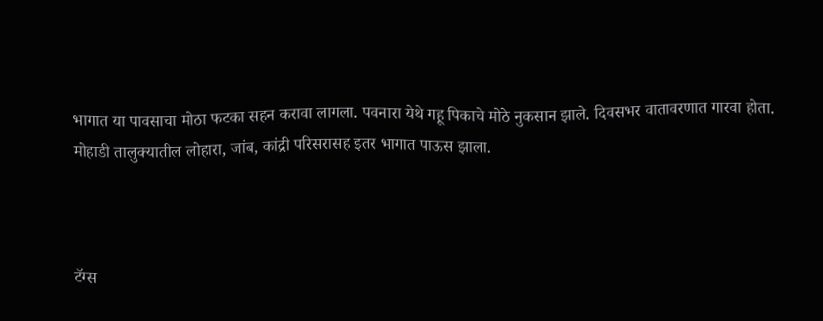भागात या पावसाचा मोठा फटका सहन करावा लागला. पवनारा येथे गहू पिकाचे मोठे नुकसान झाले. दिवसभर वातावरणात गारवा होता. मोहाडी तालुक्यातील लोहारा, जांब, कांद्री परिसरासह इतर भागात पाऊस झाला.



टॅग्स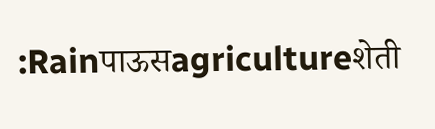:Rainपाऊसagricultureशेती